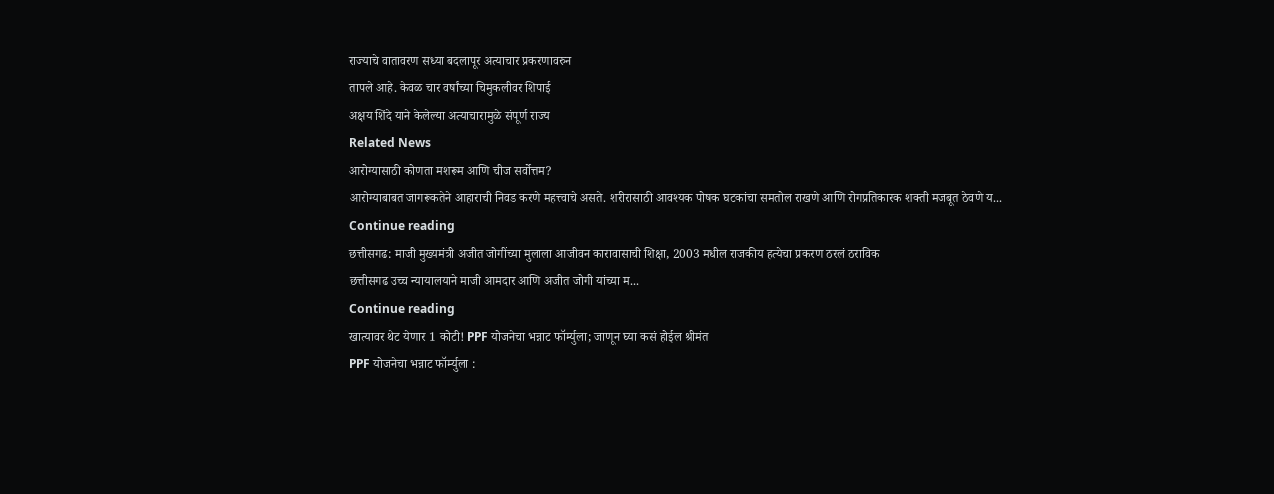राज्याचे वातावरण सध्या बदलापूर अत्याचार प्रकरणावरुन
तापले आहे. केवळ चार वर्षांच्या चिमुकलीवर शिपाई
अक्षय शिंदे याने केलेल्या अत्याचारामुळे संपूर्ण राज्य
Related News
आरोग्यासाठी कोणता मशरूम आणि चीज सर्वोत्तम?
आरोग्याबाबत जागरूकतेने आहाराची निवड करणे महत्त्वाचे असते. शरीरासाठी आवश्यक पोषक घटकांचा समतोल राखणे आणि रोगप्रतिकारक शक्ती मजबूत ठेवणे य...
Continue reading
छत्तीसगढ: माजी मुख्यमंत्री अजीत जोगींच्या मुलाला आजीवन कारावासाची शिक्षा, 2003 मधील राजकीय हत्येचा प्रकरण ठरलं ठराविक
छत्तीसगढ उच्च न्यायालयाने माजी आमदार आणि अजीत जोगी यांच्या म...
Continue reading
खात्यावर थेट येणार 1 कोटी! PPF योजनेचा भन्नाट फॉर्म्युला; जाणून घ्या कसं होईल श्रीमंत
PPF योजनेचा भन्नाट फॉर्म्युला :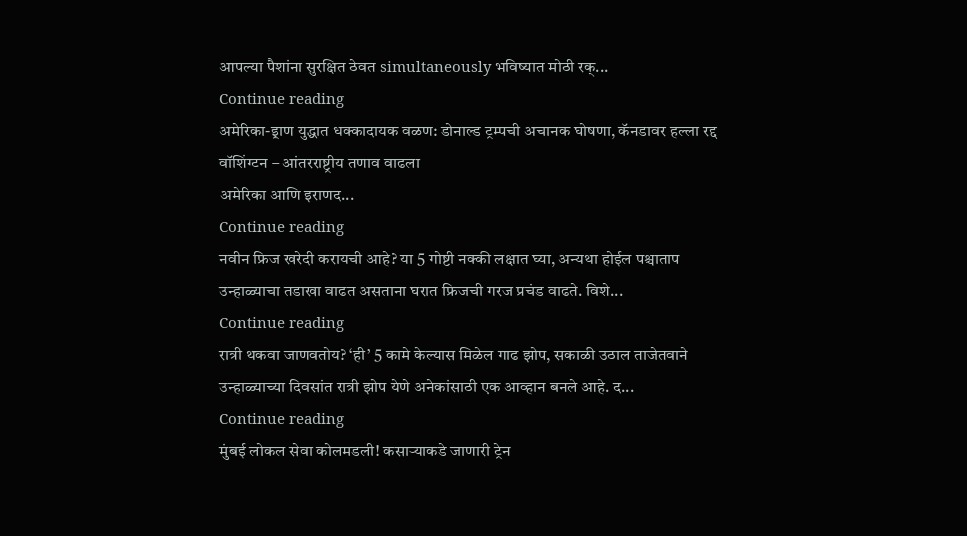आपल्या पैशांना सुरक्षित ठेवत simultaneously भविष्यात मोठी रक्...
Continue reading
अमेरिका-इ्राण युद्धात धक्कादायक वळण: डोनाल्ड ट्रम्पची अचानक घोषणा, कॅनडावर हल्ला रद्द
वॉशिंग्टन – आंतरराष्ट्रीय तणाव वाढला
अमेरिका आणि इराणद...
Continue reading
नवीन फ्रिज खरेदी करायची आहे? या 5 गोष्टी नक्की लक्षात घ्या, अन्यथा होईल पश्चाताप
उन्हाळ्याचा तडाखा वाढत असताना घरात फ्रिजची गरज प्रचंड वाढते. विशे...
Continue reading
रात्री थकवा जाणवतोय? ‘ही’ 5 कामे केल्यास मिळेल गाढ झोप, सकाळी उठाल ताजेतवाने
उन्हाळ्याच्या दिवसांत रात्री झोप येणे अनेकांसाठी एक आव्हान बनले आहे. द...
Continue reading
मुंबई लोकल सेवा कोलमडली! कसाऱ्याकडे जाणारी ट्रेन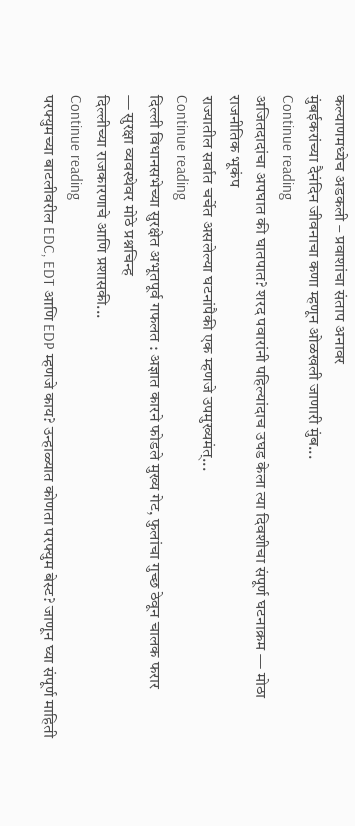कल्याणमध्येच अडकली – प्रवाशांचा संताप अनावर
मुंबईकरांच्या दैनंदिन जीवनाचा कणा म्हणून ओळखली जाणारी मुंब...
Continue reading
अजितदादांचा अपघात की घातपात? शरद पवारांनी पहिल्यांदाच उघड केला त्या दिवशीचा संपूर्ण घटनाक्रम — मोठा राजनीतिक भूकंप
राज्यातील सर्वात चर्चेत असलेल्या घटनांपैकी एक म्हणजे उपमुख्यमंत्...
Continue reading
दिल्ली विधानसभेच्या सुरक्षेत अभूतपूर्व गफलत : अज्ञात कारने फोडले मुख्य गेट, फुलांचा गुच्छ ठेवून चालक फरार
— सुरक्षा व्यवस्थेवर मोठे प्रश्नचिन्ह
दिल्लीच्या राजकारणाचे आणि प्रशासकी...
Continue reading
परफ्युमच्या बाटलीवरील EDC, EDT आणि EDP म्हणजे काय? उन्हाळ्यात कोणता परफ्युम बेस्ट? जाणून घ्या संपूर्ण माहिती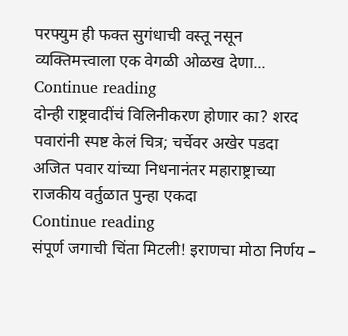परफ्युम ही फक्त सुगंधाची वस्तू नसून व्यक्तिमत्त्वाला एक वेगळी ओळख देणा...
Continue reading
दोन्ही राष्ट्रवादींचं विलिनीकरण होणार का? शरद पवारांनी स्पष्ट केलं चित्र; चर्चेवर अखेर पडदा
अजित पवार यांच्या निधनानंतर महाराष्ट्राच्या राजकीय वर्तुळात पुन्हा एकदा
Continue reading
संपूर्ण जगाची चिंता मिटली! इराणचा मोठा निर्णय –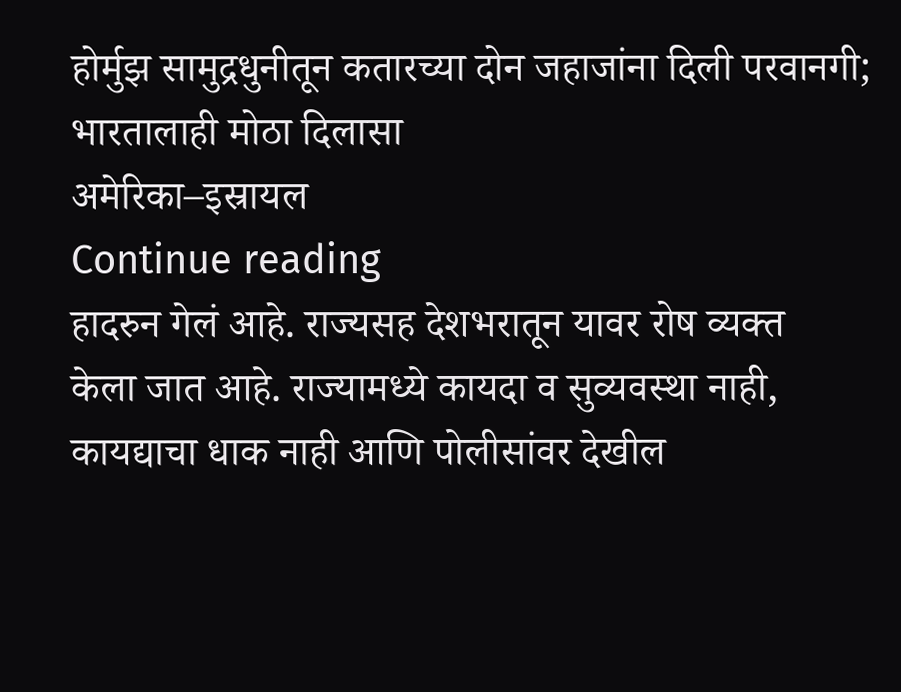होर्मुझ सामुद्रधुनीतून कतारच्या दोन जहाजांना दिली परवानगी; भारतालाही मोठा दिलासा
अमेरिका–इस्रायल
Continue reading
हादरुन गेलं आहे. राज्यसह देशभरातून यावर रोष व्यक्त
केला जात आहे. राज्यामध्ये कायदा व सुव्यवस्था नाही,
कायद्याचा धाक नाही आणि पोलीसांवर देखील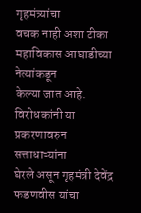गृहमंत्र्यांचा
वचक नाही अशा टीका महाविकास आघाडीच्या नेत्यांकडून
केल्या जात आहे. विरोधकांनी या प्रकरणावरुन सत्ताधाऱ्यांना
घेरले असून गृहमंत्री देवेंद्र फडणवीस यांचा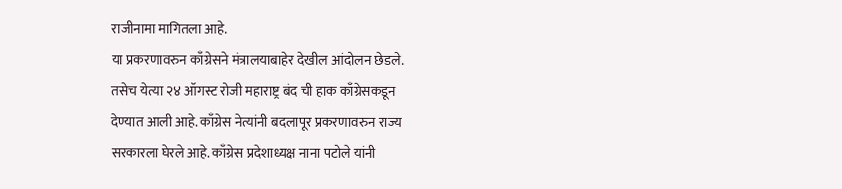राजीनामा मागितला आहे.
या प्रकरणावरुन काँग्रेसने मंत्रालयाबाहेर देखील आंदोलन छेडले.
तसेच येत्या २४ ऑगस्ट रोजी महाराष्ट्र बंद ची हाक काँग्रेसकडून
देण्यात आली आहे. काँग्रेस नेत्यांनी बदलापूर प्रकरणावरुन राज्य
सरकारला घेरले आहे. काँग्रेस प्रदेशाध्यक्ष नाना पटोले यांनी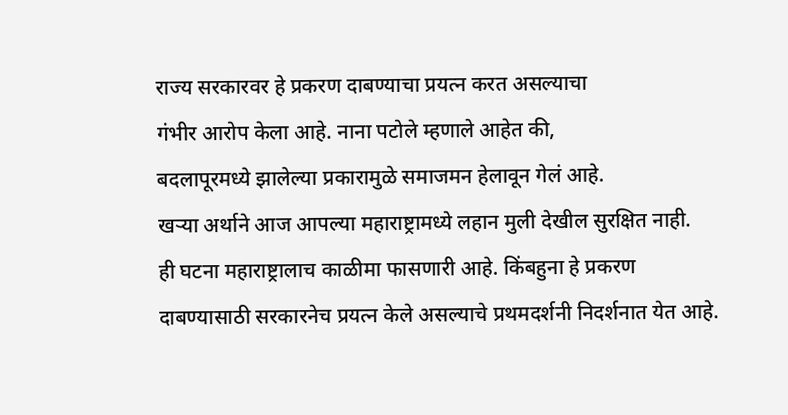राज्य सरकारवर हे प्रकरण दाबण्याचा प्रयत्न करत असल्याचा
गंभीर आरोप केला आहे. नाना पटोले म्हणाले आहेत की,
बदलापूरमध्ये झालेल्या प्रकारामुळे समाजमन हेलावून गेलं आहे.
खऱ्या अर्थाने आज आपल्या महाराष्ट्रामध्ये लहान मुली देखील सुरक्षित नाही.
ही घटना महाराष्ट्रालाच काळीमा फासणारी आहे. किंबहुना हे प्रकरण
दाबण्यासाठी सरकारनेच प्रयत्न केले असल्याचे प्रथमदर्शनी निदर्शनात येत आहे.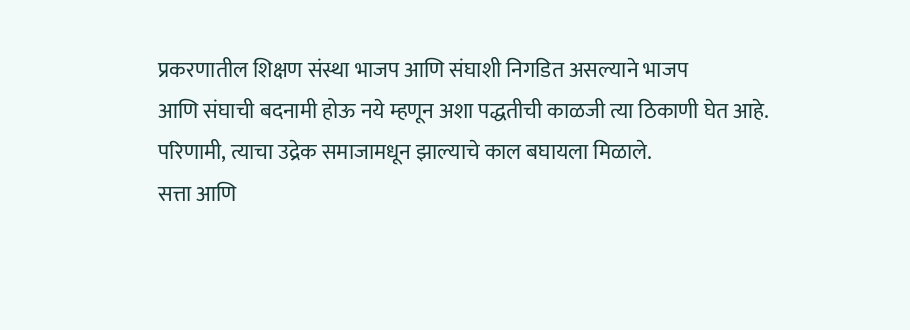प्रकरणातील शिक्षण संस्था भाजप आणि संघाशी निगडित असल्याने भाजप
आणि संघाची बदनामी होऊ नये म्हणून अशा पद्धतीची काळजी त्या ठिकाणी घेत आहे.
परिणामी, त्याचा उद्रेक समाजामधून झाल्याचे काल बघायला मिळाले.
सत्ता आणि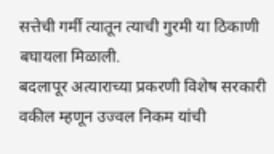सत्तेची गर्मी त्यातून त्याची गुरमी या ठिकाणी बघायला मिळाली.
बदलापूर अत्याराच्या प्रकरणी विशेष सरकारी वकील म्हणून उज्वल निकम यांची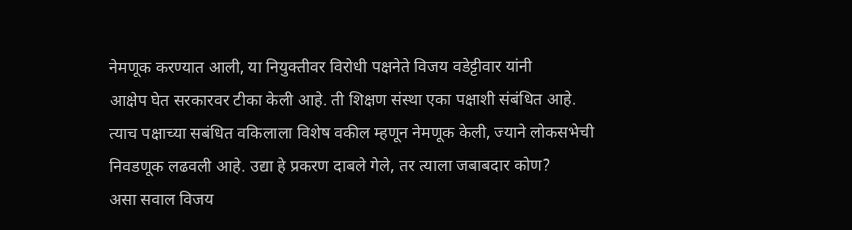नेमणूक करण्यात आली, या नियुक्तीवर विरोधी पक्षनेते विजय वडेट्टीवार यांनी
आक्षेप घेत सरकारवर टीका केली आहे. ती शिक्षण संस्था एका पक्षाशी संबंधित आहे.
त्याच पक्षाच्या सबंधित वकिलाला विशेष वकील म्हणून नेमणूक केली, ज्याने लोकसभेची
निवडणूक लढवली आहे. उद्या हे प्रकरण दाबले गेले, तर त्याला जबाबदार कोण?
असा सवाल विजय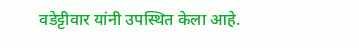वडेट्टीवार यांनी उपस्थित केला आहे.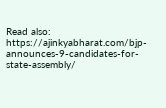Read also: https://ajinkyabharat.com/bjp-announces-9-candidates-for-state-assembly/